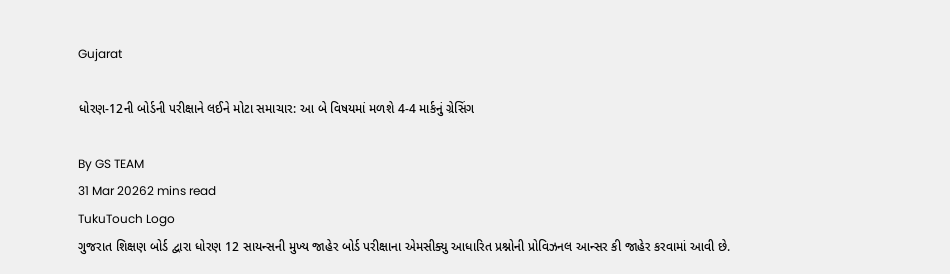Gujarat

ધોરણ-12ની બોર્ડની પરીક્ષાને લઈને મોટા સમાચાર: આ બે વિષયમાં મળશે 4-4 માર્કનું ગ્રેસિંગ

By GS TEAM
31 Mar 20262 mins read
TukuTouch Logo
ગુજરાત શિક્ષણ બોર્ડ દ્વારા ધોરણ 12 સાયન્સની મુખ્ય જાહેર બોર્ડ પરીક્ષાના એમસીક્યુ આધારિત પ્રશ્નોની પ્રોવિઝનલ આન્સર કી જાહેર કરવામાં આવી છે.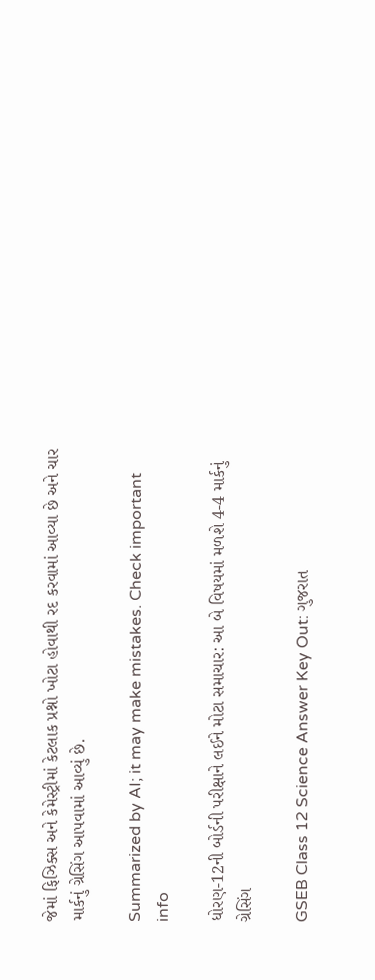જેમાં ફિઝિક્સ અને કેમેસ્ટ્રીમાં કેટલાક પ્રશ્નો ખોટા હોવાથી રદ કરવામાં આવ્યા છે અને ચાર માર્કનું ગ્રેસિંગ આપવામાં આવ્યું છે.

Summarized by AI; it may make mistakes. Check important info

ધોરણ-12ની બોર્ડની પરીક્ષાને લઈને મોટા સમાચાર: આ બે વિષયમાં મળશે 4-4 માર્કનું ગ્રેસિંગ

GSEB Class 12 Science Answer Key Out: ગુજરાત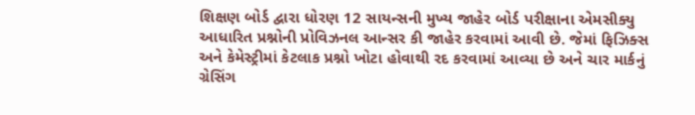શિક્ષણ બોર્ડ દ્વારા ધોરણ 12 સાયન્સની મુખ્ય જાહેર બોર્ડ પરીક્ષાના એમસીક્યુ આધારિત પ્રશ્નોની પ્રોવિઝનલ આન્સર કી જાહેર કરવામાં આવી છે. જેમાં ફિઝિક્સ અને કેમેસ્ટ્રીમાં કેટલાક પ્રશ્નો ખોટા હોવાથી રદ કરવામાં આવ્યા છે અને ચાર માર્કનું ગ્રેસિંગ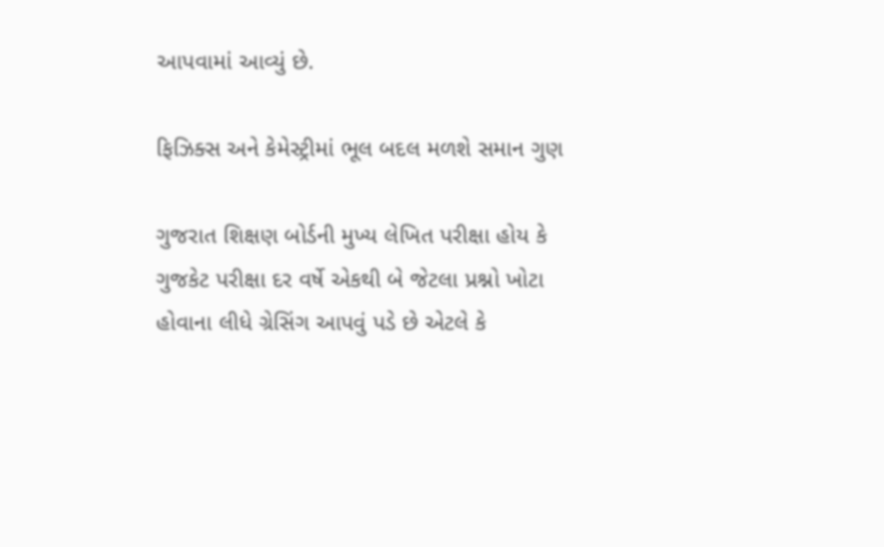આપવામાં આવ્યું છે.

ફિઝિક્સ અને કેમેસ્ટ્રીમાં ભૂલ બદલ મળશે સમાન ગુણ

ગુજરાત શિક્ષણ બોર્ડની મુખ્ય લેખિત પરીક્ષા હોય કે ગુજકેટ પરીક્ષા દર વર્ષે એકથી બે જેટલા પ્રશ્નો ખોટા હોવાના લીધે ગ્રેસિંગ આપવું પડે છે એટલે કે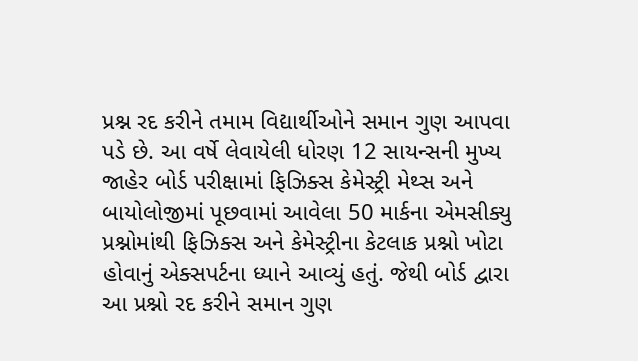પ્રશ્ન રદ કરીને તમામ વિદ્યાર્થીઓને સમાન ગુણ આપવા પડે છે. આ વર્ષે લેવાયેલી ધોરણ 12 સાયન્સની મુખ્ય જાહેર બોર્ડ પરીક્ષામાં ફિઝિક્સ કેમેસ્ટ્રી મેથ્સ અને બાયોલોજીમાં પૂછવામાં આવેલા 50 માર્કના એમસીક્યુ પ્રશ્નોમાંથી ફિઝિક્સ અને કેમેસ્ટ્રીના કેટલાક પ્રશ્નો ખોટા હોવાનું એક્સપર્ટના ધ્યાને આવ્યું હતું. જેથી બોર્ડ દ્વારા આ પ્રશ્નો રદ કરીને સમાન ગુણ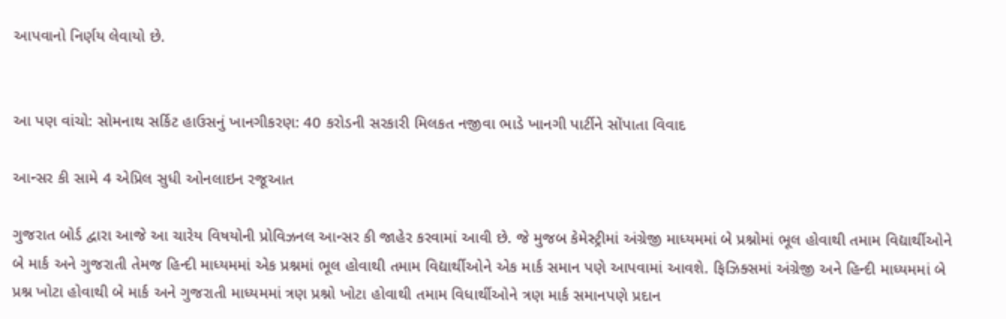આપવાનો નિર્ણય લેવાયો છે.


આ પણ વાંચો: સોમનાથ સર્કિટ હાઉસનું ખાનગીકરણ: 40 કરોડની સરકારી મિલકત નજીવા ભાડે ખાનગી પાર્ટીને સોંપાતા વિવાદ

આન્સર કી સામે 4 એપ્રિલ સુધી ઓનલાઇન રજૂઆત

ગુજરાત બોર્ડ દ્વારા આજે આ ચારેય વિષયોની પ્રોવિઝનલ આન્સર કી જાહેર કરવામાં આવી છે. જે મુજબ કેમેસ્ટ્રીમાં અંગ્રેજી માધ્યમમાં બે પ્રશ્નોમાં ભૂલ હોવાથી તમામ વિદ્યાર્થીઓને બે માર્ક અને ગુજરાતી તેમજ હિન્દી માધ્યમમાં એક પ્રશ્નમાં ભૂલ હોવાથી તમામ વિદ્યાર્થીઓને એક માર્ક સમાન પણે આપવામાં આવશે. ફિઝિક્સમાં અંગ્રેજી અને હિન્દી માધ્યમમાં બે પ્રશ્ન ખોટા હોવાથી બે માર્ક અને ગુજરાતી માધ્યમમાં ત્રણ પ્રશ્નો ખોટા હોવાથી તમામ વિધાર્થીઓને ત્રણ માર્ક સમાનપણે પ્રદાન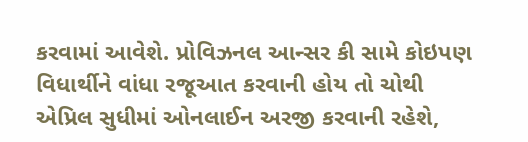કરવામાં આવેશે. પ્રોવિઝનલ આન્સર કી સામે કોઇપણ વિધાર્થીને વાંધા રજૂઆત કરવાની હોય તો ચોથી એપ્રિલ સુધીમાં ઓનલાઈન અરજી કરવાની રહેશે,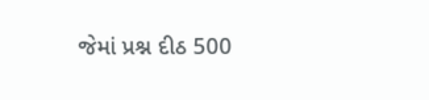જેમાં પ્રશ્ન દીઠ 500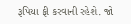રૂપિયા ફી કરવાની રહેશે. જો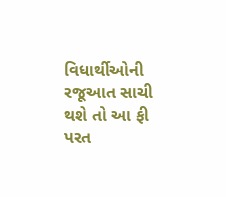વિધાર્થીઓની રજૂઆત સાચી થશે તો આ ફી પરત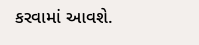કરવામાં આવશે.